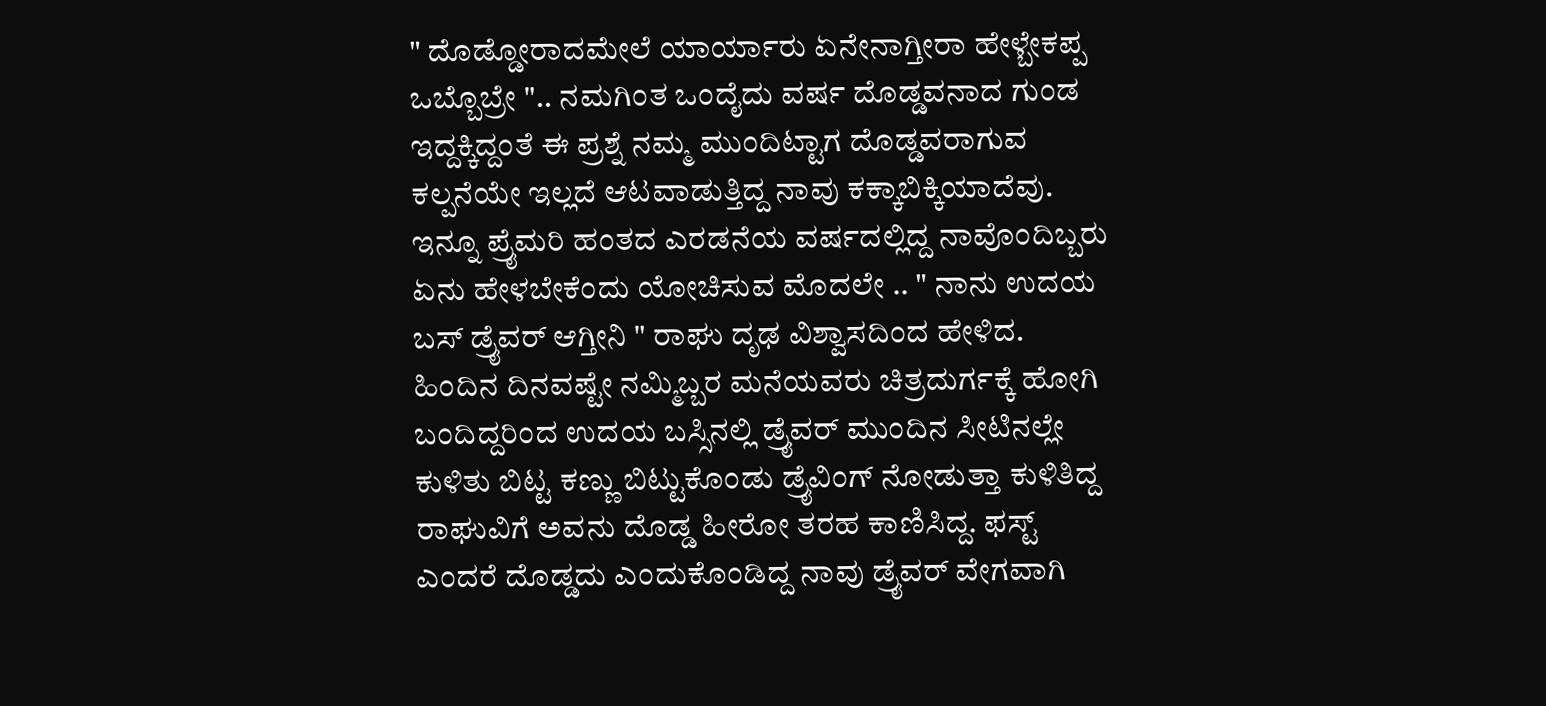" ದೊಡ್ಡೋರಾದಮೇಲೆ ಯಾರ್ಯಾರು ಏನೇನಾಗ್ತೀರಾ ಹೇಳ್ಬೇಕಪ್ಪ ಒಬ್ಬೊಬ್ರೇ ".. ನಮಗಿಂತ ಒಂದೈದು ವರ್ಷ ದೊಡ್ಡವನಾದ ಗುಂಡ ಇದ್ದಕ್ಕಿದ್ದಂತೆ ಈ ಪ್ರಶ್ನೆ ನಮ್ಮ ಮುಂದಿಟ್ಟಾಗ ದೊಡ್ಡವರಾಗುವ ಕಲ್ಪನೆಯೇ ಇಲ್ಲದೆ ಆಟವಾಡುತ್ತಿದ್ದ ನಾವು ಕಕ್ಕಾಬಿಕ್ಕಿಯಾದೆವು. ಇನ್ನೂ ಪ್ರೈಮರಿ ಹಂತದ ಎರಡನೆಯ ವರ್ಷದಲ್ಲಿದ್ದ ನಾವೊಂದಿಬ್ಬರು ಏನು ಹೇಳಬೇಕೆಂದು ಯೋಚಿಸುವ ಮೊದಲೇ .. " ನಾನು ಉದಯ ಬಸ್ ಡ್ರೈವರ್ ಆಗ್ತೀನಿ " ರಾಘು ದೃಢ ವಿಶ್ವಾಸದಿಂದ ಹೇಳಿದ. ಹಿಂದಿನ ದಿನವಷ್ಟೇ ನಮ್ಮಿಬ್ಬರ ಮನೆಯವರು ಚಿತ್ರದುರ್ಗಕ್ಕೆ ಹೋಗಿ ಬಂದಿದ್ದರಿಂದ ಉದಯ ಬಸ್ಸಿನಲ್ಲಿ ಡ್ರೈವರ್ ಮುಂದಿನ ಸೀಟಿನಲ್ಲೇ ಕುಳಿತು ಬಿಟ್ಟ ಕಣ್ಣು ಬಿಟ್ಟುಕೊಂಡು ಡ್ರೈವಿಂಗ್ ನೋಡುತ್ತಾ ಕುಳಿತಿದ್ದ ರಾಘುವಿಗೆ ಅವನು ದೊಡ್ಡ ಹೀರೋ ತರಹ ಕಾಣಿಸಿದ್ದ. ಫಸ್ಟ್ ಎಂದರೆ ದೊಡ್ಡದು ಎಂದುಕೊಂಡಿದ್ದ ನಾವು ಡ್ರೈವರ್ ವೇಗವಾಗಿ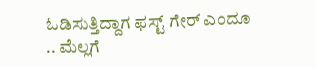ಓಡಿಸುತ್ತಿದ್ದಾಗ ಫಸ್ಟ್ ಗೇರ್ ಎಂದೂ .. ಮೆಲ್ಲಗೆ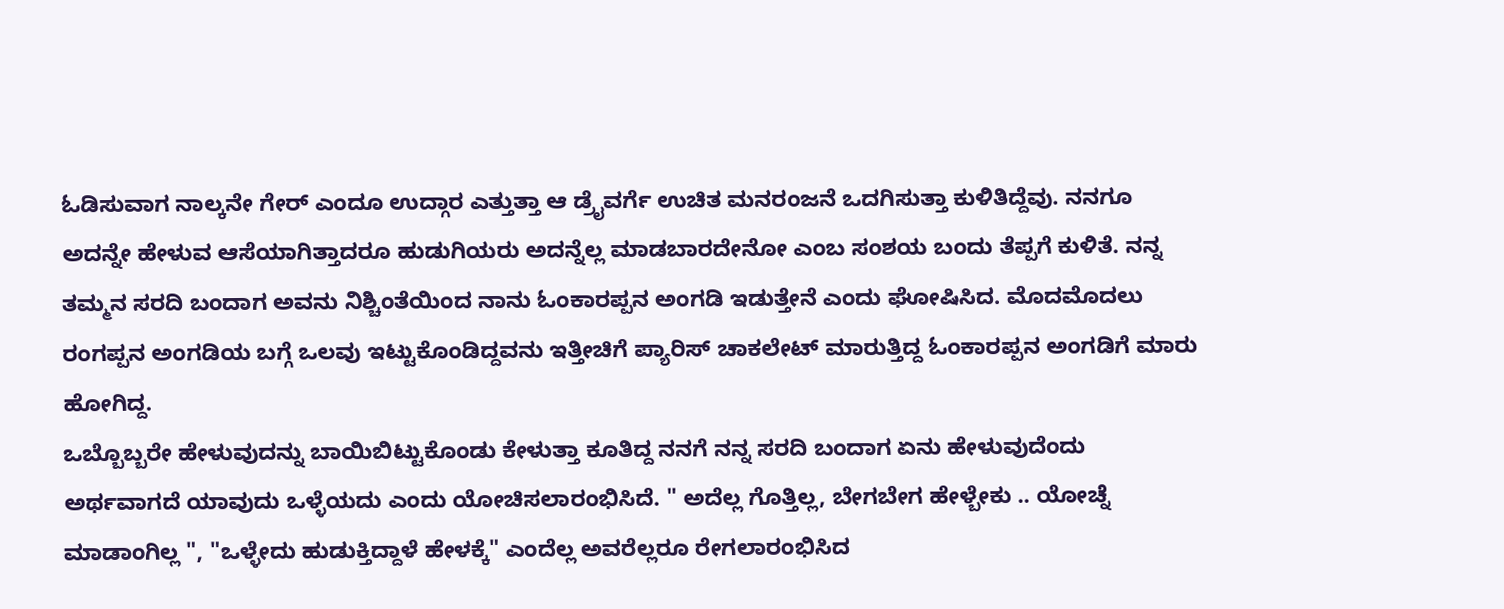ಓಡಿಸುವಾಗ ನಾಲ್ಕನೇ ಗೇರ್ ಎಂದೂ ಉದ್ಗಾರ ಎತ್ತುತ್ತಾ ಆ ಡ್ರೈವರ್ಗೆ ಉಚಿತ ಮನರಂಜನೆ ಒದಗಿಸುತ್ತಾ ಕುಳಿತಿದ್ದೆವು. ನನಗೂ ಅದನ್ನೇ ಹೇಳುವ ಆಸೆಯಾಗಿತ್ತಾದರೂ ಹುಡುಗಿಯರು ಅದನ್ನೆಲ್ಲ ಮಾಡಬಾರದೇನೋ ಎಂಬ ಸಂಶಯ ಬಂದು ತೆಪ್ಪಗೆ ಕುಳಿತೆ. ನನ್ನ ತಮ್ಮನ ಸರದಿ ಬಂದಾಗ ಅವನು ನಿಶ್ಚಿಂತೆಯಿಂದ ನಾನು ಓಂಕಾರಪ್ಪನ ಅಂಗಡಿ ಇಡುತ್ತೇನೆ ಎಂದು ಘೋಷಿಸಿದ. ಮೊದಮೊದಲು ರಂಗಪ್ಪನ ಅಂಗಡಿಯ ಬಗ್ಗೆ ಒಲವು ಇಟ್ಟುಕೊಂಡಿದ್ದವನು ಇತ್ತೀಚಿಗೆ ಪ್ಯಾರಿಸ್ ಚಾಕಲೇಟ್ ಮಾರುತ್ತಿದ್ದ ಓಂಕಾರಪ್ಪನ ಅಂಗಡಿಗೆ ಮಾರು ಹೋಗಿದ್ದ.
ಒಬ್ಬೊಬ್ಬರೇ ಹೇಳುವುದನ್ನು ಬಾಯಿಬಿಟ್ಟುಕೊಂಡು ಕೇಳುತ್ತಾ ಕೂತಿದ್ದ ನನಗೆ ನನ್ನ ಸರದಿ ಬಂದಾಗ ಏನು ಹೇಳುವುದೆಂದು ಅರ್ಥವಾಗದೆ ಯಾವುದು ಒಳ್ಳೆಯದು ಎಂದು ಯೋಚಿಸಲಾರಂಭಿಸಿದೆ. " ಅದೆಲ್ಲ ಗೊತ್ತಿಲ್ಲ, ಬೇಗಬೇಗ ಹೇಳ್ಬೇಕು .. ಯೋಚ್ನೆ ಮಾಡಾಂಗಿಲ್ಲ ", "ಒಳ್ಳೇದು ಹುಡುಕ್ತಿದ್ದಾಳೆ ಹೇಳಕ್ಕೆ" ಎಂದೆಲ್ಲ ಅವರೆಲ್ಲರೂ ರೇಗಲಾರಂಭಿಸಿದ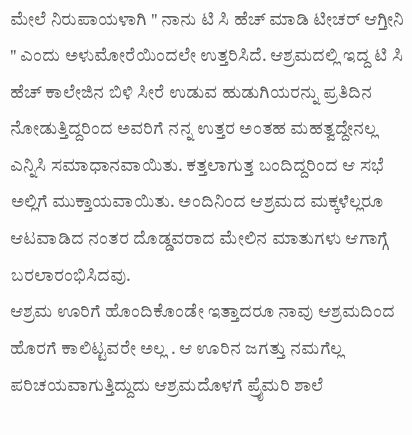ಮೇಲೆ ನಿರುಪಾಯಳಾಗಿ " ನಾನು ಟಿ ಸಿ ಹೆಚ್ ಮಾಡಿ ಟೀಚರ್ ಆಗ್ತೀನಿ " ಎಂದು ಅಳುಮೋರೆಯಿಂದಲೇ ಉತ್ತರಿಸಿದೆ. ಆಶ್ರಮದಲ್ಲಿ ಇದ್ದ ಟಿ ಸಿ ಹೆಚ್ ಕಾಲೇಜಿನ ಬಿಳಿ ಸೀರೆ ಉಡುವ ಹುಡುಗಿಯರನ್ನು ಪ್ರತಿದಿನ ನೋಡುತ್ತಿದ್ದರಿಂದ ಅವರಿಗೆ ನನ್ನ ಉತ್ತರ ಅಂತಹ ಮಹತ್ವದ್ದೇನಲ್ಲ ಎನ್ನಿಸಿ ಸಮಾಧಾನವಾಯಿತು. ಕತ್ತಲಾಗುತ್ತ ಬಂದಿದ್ದರಿಂದ ಆ ಸಭೆ ಅಲ್ಲಿಗೆ ಮುಕ್ತಾಯವಾಯಿತು. ಅಂದಿನಿಂದ ಆಶ್ರಮದ ಮಕ್ಕಳೆಲ್ಲರೂ ಆಟವಾಡಿದ ನಂತರ ದೊಡ್ಡವರಾದ ಮೇಲಿನ ಮಾತುಗಳು ಆಗಾಗ್ಗೆ ಬರಲಾರಂಭಿಸಿದವು.
ಆಶ್ರಮ ಊರಿಗೆ ಹೊಂದಿಕೊಂಡೇ ಇತ್ತಾದರೂ ನಾವು ಆಶ್ರಮದಿಂದ ಹೊರಗೆ ಕಾಲಿಟ್ಟವರೇ ಅಲ್ಲ . ಆ ಊರಿನ ಜಗತ್ತು ನಮಗೆಲ್ಲ ಪರಿಚಯವಾಗುತ್ತಿದ್ದುದು ಆಶ್ರಮದೊಳಗೆ ಪ್ರೈಮರಿ ಶಾಲೆ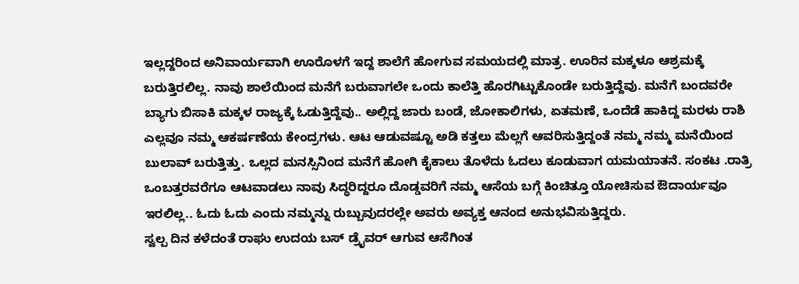ಇಲ್ಲದ್ದರಿಂದ ಅನಿವಾರ್ಯವಾಗಿ ಊರೊಳಗೆ ಇದ್ದ ಶಾಲೆಗೆ ಹೋಗುವ ಸಮಯದಲ್ಲಿ ಮಾತ್ರ. ಊರಿನ ಮಕ್ಕಳೂ ಆಶ್ರಮಕ್ಕೆ ಬರುತ್ತಿರಲಿಲ್ಲ. ನಾವು ಶಾಲೆಯಿಂದ ಮನೆಗೆ ಬರುವಾಗಲೇ ಒಂದು ಕಾಲೆತ್ತಿ ಹೊರಗಿಟ್ಟುಕೊಂಡೇ ಬರುತ್ತಿದ್ದೆವು. ಮನೆಗೆ ಬಂದವರೇ ಬ್ಯಾಗು ಬಿಸಾಕಿ ಮಕ್ಕಳ ರಾಜ್ಯಕ್ಕೆ ಓಡುತ್ತಿದ್ದೆವು.. ಅಲ್ಲಿದ್ದ ಜಾರು ಬಂಡೆ, ಜೋಕಾಲಿಗಳು, ಏತಮಣೆ, ಒಂದೆಡೆ ಹಾಕಿದ್ದ ಮರಳು ರಾಶಿ ಎಲ್ಲವೂ ನಮ್ಮ ಆಕರ್ಷಣೆಯ ಕೇಂದ್ರಗಳು. ಆಟ ಆಡುವಷ್ಟೂ ಅಡಿ ಕತ್ತಲು ಮೆಲ್ಲಗೆ ಆವರಿಸುತ್ತಿದ್ದಂತೆ ನಮ್ಮ ನಮ್ಮ ಮನೆಯಿಂದ ಬುಲಾವ್ ಬರುತ್ತಿತ್ತು. ಒಲ್ಲದ ಮನಸ್ಸಿನಿಂದ ಮನೆಗೆ ಹೋಗಿ ಕೈಕಾಲು ತೊಳೆದು ಓದಲು ಕೂಡುವಾಗ ಯಮಯಾತನೆ. ಸಂಕಟ .ರಾತ್ರಿ ಒಂಬತ್ತರವರೆಗೂ ಆಟವಾಡಲು ನಾವು ಸಿದ್ಧರಿದ್ದರೂ ದೊಡ್ಡವರಿಗೆ ನಮ್ಮ ಆಸೆಯ ಬಗ್ಗೆ ಕಿಂಚಿತ್ತೂ ಯೋಚಿಸುವ ಔದಾರ್ಯವೂ ಇರಲಿಲ್ಲ.. ಓದು ಓದು ಎಂದು ನಮ್ಮನ್ನು ರುಬ್ಬುವುದರಲ್ಲೇ ಅವರು ಅವ್ಯಕ್ತ ಆನಂದ ಅನುಭವಿಸುತ್ತಿದ್ದರು.
ಸ್ವಲ್ಪ ದಿನ ಕಳೆದಂತೆ ರಾಘು ಉದಯ ಬಸ್ ಡ್ರೈವರ್ ಆಗುವ ಆಸೆಗಿಂತ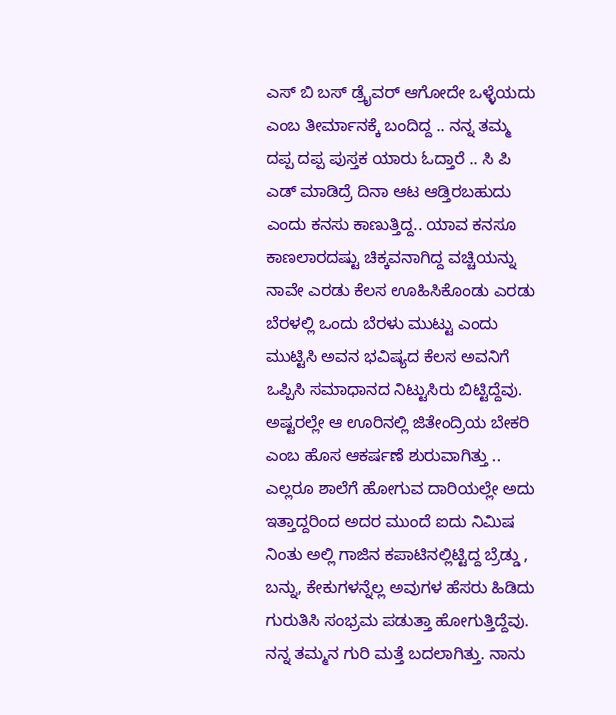ಎಸ್ ಬಿ ಬಸ್ ಡ್ರೈವರ್ ಆಗೋದೇ ಒಳ್ಳೆಯದು ಎಂಬ ತೀರ್ಮಾನಕ್ಕೆ ಬಂದಿದ್ದ .. ನನ್ನ ತಮ್ಮ ದಪ್ಪ ದಪ್ಪ ಪುಸ್ತಕ ಯಾರು ಓದ್ತಾರೆ .. ಸಿ ಪಿ ಎಡ್ ಮಾಡಿದ್ರೆ ದಿನಾ ಆಟ ಆಡ್ತಿರಬಹುದು ಎಂದು ಕನಸು ಕಾಣುತ್ತಿದ್ದ.. ಯಾವ ಕನಸೂ ಕಾಣಲಾರದಷ್ಟು ಚಿಕ್ಕವನಾಗಿದ್ದ ವಚ್ಚಿಯನ್ನು ನಾವೇ ಎರಡು ಕೆಲಸ ಊಹಿಸಿಕೊಂಡು ಎರಡು ಬೆರಳಲ್ಲಿ ಒಂದು ಬೆರಳು ಮುಟ್ಟು ಎಂದು ಮುಟ್ಟಿಸಿ ಅವನ ಭವಿಷ್ಯದ ಕೆಲಸ ಅವನಿಗೆ ಒಪ್ಪಿಸಿ ಸಮಾಧಾನದ ನಿಟ್ಟುಸಿರು ಬಿಟ್ಟಿದ್ದೆವು. ಅಷ್ಟರಲ್ಲೇ ಆ ಊರಿನಲ್ಲಿ ಜಿತೇಂದ್ರಿಯ ಬೇಕರಿ ಎಂಬ ಹೊಸ ಆಕರ್ಷಣೆ ಶುರುವಾಗಿತ್ತು .. ಎಲ್ಲರೂ ಶಾಲೆಗೆ ಹೋಗುವ ದಾರಿಯಲ್ಲೇ ಅದು ಇತ್ತಾದ್ದರಿಂದ ಅದರ ಮುಂದೆ ಐದು ನಿಮಿಷ ನಿಂತು ಅಲ್ಲಿ ಗಾಜಿನ ಕಪಾಟಿನಲ್ಲಿಟ್ಟಿದ್ದ ಬ್ರೆಡ್ಡು , ಬನ್ನು, ಕೇಕುಗಳನ್ನೆಲ್ಲ ಅವುಗಳ ಹೆಸರು ಹಿಡಿದು ಗುರುತಿಸಿ ಸಂಭ್ರಮ ಪಡುತ್ತಾ ಹೋಗುತ್ತಿದ್ದೆವು. ನನ್ನ ತಮ್ಮನ ಗುರಿ ಮತ್ತೆ ಬದಲಾಗಿತ್ತು. ನಾನು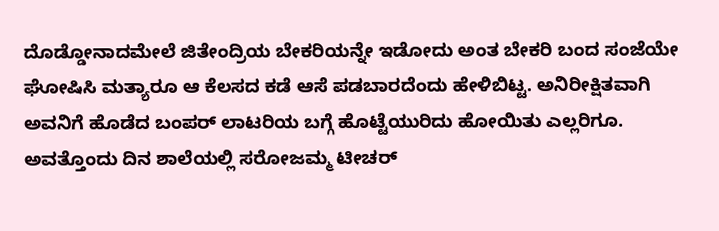ದೊಡ್ಡೋನಾದಮೇಲೆ ಜಿತೇಂದ್ರಿಯ ಬೇಕರಿಯನ್ನೇ ಇಡೋದು ಅಂತ ಬೇಕರಿ ಬಂದ ಸಂಜೆಯೇ ಘೋಷಿಸಿ ಮತ್ಯಾರೂ ಆ ಕೆಲಸದ ಕಡೆ ಆಸೆ ಪಡಬಾರದೆಂದು ಹೇಳಿಬಿಟ್ಟ. ಅನಿರೀಕ್ಷಿತವಾಗಿ ಅವನಿಗೆ ಹೊಡೆದ ಬಂಪರ್ ಲಾಟರಿಯ ಬಗ್ಗೆ ಹೊಟ್ಟೆಯುರಿದು ಹೋಯಿತು ಎಲ್ಲರಿಗೂ.
ಅವತ್ತೊಂದು ದಿನ ಶಾಲೆಯಲ್ಲಿ ಸರೋಜಮ್ಮ ಟೀಚರ್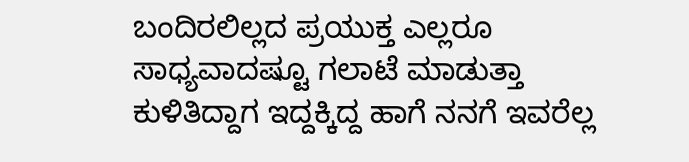ಬಂದಿರಲಿಲ್ಲದ ಪ್ರಯುಕ್ತ ಎಲ್ಲರೂ ಸಾಧ್ಯವಾದಷ್ಟೂ ಗಲಾಟೆ ಮಾಡುತ್ತಾ ಕುಳಿತಿದ್ದಾಗ ಇದ್ದಕ್ಕಿದ್ದ ಹಾಗೆ ನನಗೆ ಇವರೆಲ್ಲ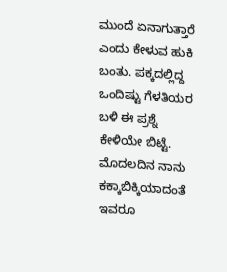ಮುಂದೆ ಏನಾಗುತ್ತಾರೆ ಎಂದು ಕೇಳುವ ಹುಕಿ ಬಂತು. ಪಕ್ಕದಲ್ಲಿದ್ದ ಒಂದಿಷ್ಟು ಗೆಳತಿಯರ ಬಳಿ ಈ ಪ್ರಶ್ನೆ ಕೇಳಿಯೇ ಬಿಟ್ಟೆ. ಮೊದಲದಿನ ನಾನು ಕಕ್ಕಾಬಿಕ್ಕಿಯಾದಂತೆ ಇವರೂ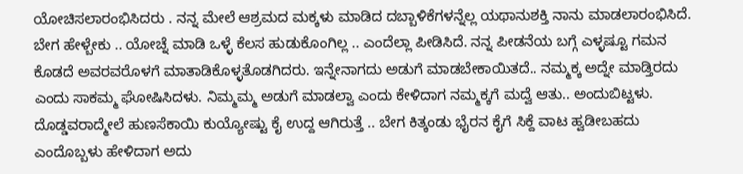ಯೋಚಿಸಲಾರಂಭಿಸಿದರು . ನನ್ನ ಮೇಲೆ ಆಶ್ರಮದ ಮಕ್ಕಳು ಮಾಡಿದ ದಬ್ಬಾಳಿಕೆಗಳನ್ನೆಲ್ಲ ಯಥಾನುಶಕ್ತಿ ನಾನು ಮಾಡಲಾರಂಭಿಸಿದೆ. ಬೇಗ ಹೇಳ್ಬೇಕು .. ಯೋಚ್ನೆ ಮಾಡಿ ಒಳ್ಳೆ ಕೆಲಸ ಹುಡುಕೊಂಗಿಲ್ಲ .. ಎಂದೆಲ್ಲಾ ಪೀಡಿಸಿದೆ. ನನ್ನ ಪೀಡನೆಯ ಬಗ್ಗೆ ಎಳ್ಳಷ್ಟೂ ಗಮನ ಕೊಡದೆ ಅವರವರೊಳಗೆ ಮಾತಾಡಿಕೊಳ್ಳತೊಡಗಿದರು. ಇನ್ನೇನಾಗದು ಅಡುಗೆ ಮಾಡಬೇಕಾಯಿತದೆ.. ನಮ್ಮಕ್ಕ ಅದ್ನೇ ಮಾಡ್ತಿರದು ಎಂದು ಸಾಕಮ್ಮ ಘೋಷಿಸಿದಳು. ನಿಮ್ಮಮ್ಮ ಅಡುಗೆ ಮಾಡಲ್ವಾ ಎಂದು ಕೇಳಿದಾಗ ನಮ್ಮಕ್ಕಗೆ ಮದ್ವೆ ಆತು.. ಅಂದುಬಿಟ್ಟಳು. ದೊಡ್ಡವರಾದ್ಮೇಲೆ ಹುಣಸೆಕಾಯಿ ಕುಯ್ಯೋಷ್ಟು ಕೈ ಉದ್ದ ಆಗಿರುತ್ತೆ .. ಬೇಗ ಕಿತ್ಕಂಡು ಭೈರನ ಕೈಗೆ ಸಿಕ್ದೆ ವಾಟ ಹ್ವಡೀಬಹದು ಎಂದೊಬ್ಬಳು ಹೇಳಿದಾಗ ಅದು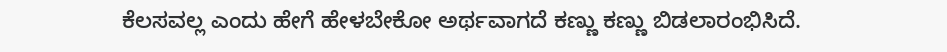ಕೆಲಸವಲ್ಲ ಎಂದು ಹೇಗೆ ಹೇಳಬೇಕೋ ಅರ್ಥವಾಗದೆ ಕಣ್ಣು ಕಣ್ಣು ಬಿಡಲಾರಂಭಿಸಿದೆ.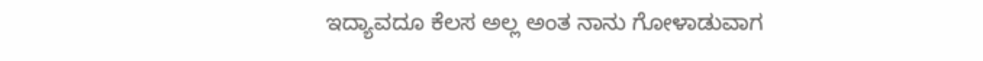ಇದ್ಯಾವದೂ ಕೆಲಸ ಅಲ್ಲ ಅಂತ ನಾನು ಗೋಳಾಡುವಾಗ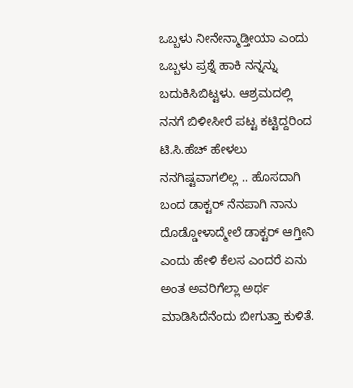ಒಬ್ಬಳು ನೀನೇನ್ಮಾಡ್ತೀಯಾ ಎಂದು ಒಬ್ಬಳು ಪ್ರಶ್ನೆ ಹಾಕಿ ನನ್ನನ್ನು ಬದುಕಿಸಿಬಿಟ್ಟಳು. ಆಶ್ರಮದಲ್ಲಿ ನನಗೆ ಬಿಳೀಸೀರೆ ಪಟ್ಟ ಕಟ್ಟಿದ್ದರಿಂದ ಟಿ.ಸಿ.ಹೆಚ್ ಹೇಳಲು ನನಗಿಷ್ಟವಾಗಲಿಲ್ಲ .. ಹೊಸದಾಗಿ ಬಂದ ಡಾಕ್ಟರ್ ನೆನಪಾಗಿ ನಾನು ದೊಡ್ಡೋಳಾದ್ಮೇಲೆ ಡಾಕ್ಟರ್ ಆಗ್ತೀನಿ ಎಂದು ಹೇಳಿ ಕೆಲಸ ಎಂದರೆ ಏನು ಅಂತ ಅವರಿಗೆಲ್ಲಾ ಅರ್ಥ ಮಾಡಿಸಿದೆನೆಂದು ಬೀಗುತ್ತಾ ಕುಳಿತೆ.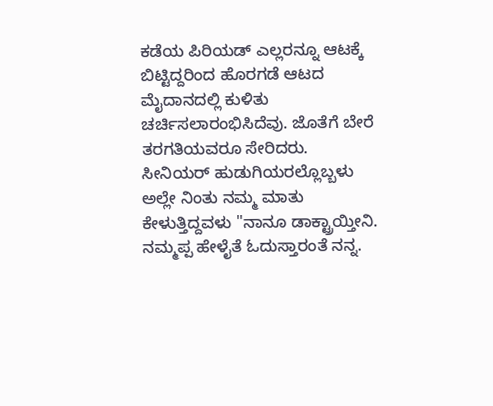ಕಡೆಯ ಪಿರಿಯಡ್ ಎಲ್ಲರನ್ನೂ ಆಟಕ್ಕೆ ಬಿಟ್ಟಿದ್ದರಿಂದ ಹೊರಗಡೆ ಆಟದ ಮೈದಾನದಲ್ಲಿ ಕುಳಿತು ಚರ್ಚಿಸಲಾರಂಭಿಸಿದೆವು. ಜೊತೆಗೆ ಬೇರೆ ತರಗತಿಯವರೂ ಸೇರಿದರು. ಸೀನಿಯರ್ ಹುಡುಗಿಯರಲ್ಲೊಬ್ಬಳು ಅಲ್ಲೇ ನಿಂತು ನಮ್ಮ ಮಾತು ಕೇಳುತ್ತಿದ್ದವಳು "ನಾನೂ ಡಾಕ್ಟ್ರಾಯ್ತೀನಿ. ನಮ್ಮಪ್ಪ ಹೇಳೈತೆ ಓದುಸ್ತಾರಂತೆ ನನ್ನ.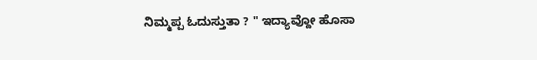ನಿಮ್ಮಪ್ಪ ಓದುಸ್ತುತಾ ? " ಇದ್ಯಾವ್ದೋ ಹೊಸಾ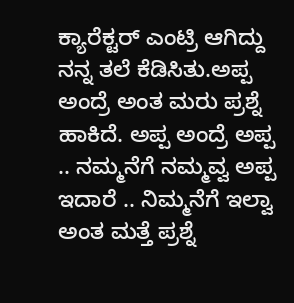ಕ್ಯಾರೆಕ್ಟರ್ ಎಂಟ್ರಿ ಆಗಿದ್ದು ನನ್ನ ತಲೆ ಕೆಡಿಸಿತು.ಅಪ್ಪ ಅಂದ್ರೆ ಅಂತ ಮರು ಪ್ರಶ್ನೆ ಹಾಕಿದೆ. ಅಪ್ಪ ಅಂದ್ರೆ ಅಪ್ಪ .. ನಮ್ಮನೆಗೆ ನಮ್ಮವ್ವ ಅಪ್ಪ ಇದಾರೆ .. ನಿಮ್ಮನೆಗೆ ಇಲ್ವಾ ಅಂತ ಮತ್ತೆ ಪ್ರಶ್ನೆ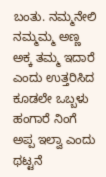ಬಂತು. ನಮ್ಮನೇಲಿ ನಮ್ಮಮ್ಮ ಅಣ್ಣ ಅಕ್ಕ ತಮ್ಮ ಇದಾರೆ ಎಂದು ಉತ್ತರಿಸಿದ ಕೂಡಲೇ ಒಬ್ಬಳು ಹಂಗಾರೆ ನಿಂಗೆ ಅಪ್ಪ ಇಲ್ವಾ ಎಂದು ಥಟ್ಟನೆ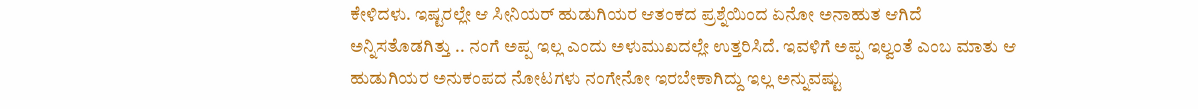ಕೇಳಿದಳು. ಇಷ್ಟರಲ್ಲೇ ಆ ಸೀನಿಯರ್ ಹುಡುಗಿಯರ ಆತಂಕದ ಪ್ರಶ್ನೆಯಿಂದ ಏನೋ ಅನಾಹುತ ಆಗಿದೆ ಅನ್ನಿಸತೊಡಗಿತ್ತು .. ನಂಗೆ ಅಪ್ಪ ಇಲ್ಲ ಎಂದು ಅಳುಮುಖದಲ್ಲೇ ಉತ್ತರಿಸಿದೆ. ಇವಳಿಗೆ ಅಪ್ಪ ಇಲ್ವಂತೆ ಎಂಬ ಮಾತು ಆ ಹುಡುಗಿಯರ ಅನುಕಂಪದ ನೋಟಗಳು ನಂಗೇನೋ ಇರಬೇಕಾಗಿದ್ದು ಇಲ್ಲ ಅನ್ನುವಷ್ಟು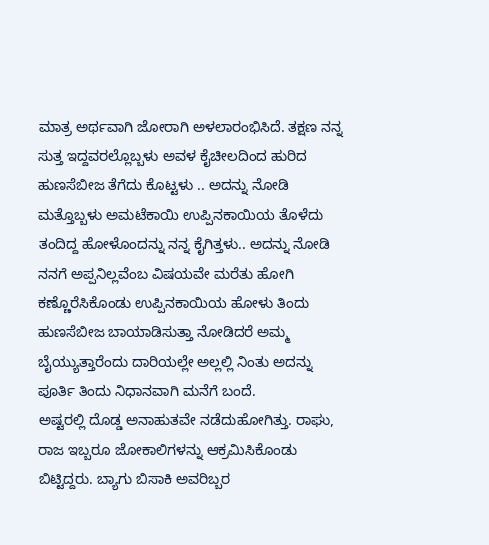ಮಾತ್ರ ಅರ್ಥವಾಗಿ ಜೋರಾಗಿ ಅಳಲಾರಂಭಿಸಿದೆ. ತಕ್ಷಣ ನನ್ನ ಸುತ್ತ ಇದ್ದವರಲ್ಲೊಬ್ಬಳು ಅವಳ ಕೈಚೀಲದಿಂದ ಹುರಿದ ಹುಣಸೆಬೀಜ ತೆಗೆದು ಕೊಟ್ಟಳು .. ಅದನ್ನು ನೋಡಿ ಮತ್ತೊಬ್ಬಳು ಅಮಟೆಕಾಯಿ ಉಪ್ಪಿನಕಾಯಿಯ ತೊಳೆದು ತಂದಿದ್ದ ಹೋಳೊಂದನ್ನು ನನ್ನ ಕೈಗಿತ್ತಳು.. ಅದನ್ನು ನೋಡಿ ನನಗೆ ಅಪ್ಪನಿಲ್ಲವೆಂಬ ವಿಷಯವೇ ಮರೆತು ಹೋಗಿ ಕಣ್ಣೊರೆಸಿಕೊಂಡು ಉಪ್ಪಿನಕಾಯಿಯ ಹೋಳು ತಿಂದು ಹುಣಸೆಬೀಜ ಬಾಯಾಡಿಸುತ್ತಾ ನೋಡಿದರೆ ಅಮ್ಮ ಬೈಯ್ಯುತ್ತಾರೆಂದು ದಾರಿಯಲ್ಲೇ ಅಲ್ಲಲ್ಲಿ ನಿಂತು ಅದನ್ನು ಪೂರ್ತಿ ತಿಂದು ನಿಧಾನವಾಗಿ ಮನೆಗೆ ಬಂದೆ.
ಅಷ್ಟರಲ್ಲಿ ದೊಡ್ಡ ಅನಾಹುತವೇ ನಡೆದುಹೋಗಿತ್ತು. ರಾಘು, ರಾಜ ಇಬ್ಬರೂ ಜೋಕಾಲಿಗಳನ್ನು ಆಕ್ರಮಿಸಿಕೊಂಡು ಬಿಟ್ಟಿದ್ದರು. ಬ್ಯಾಗು ಬಿಸಾಕಿ ಅವರಿಬ್ಬರ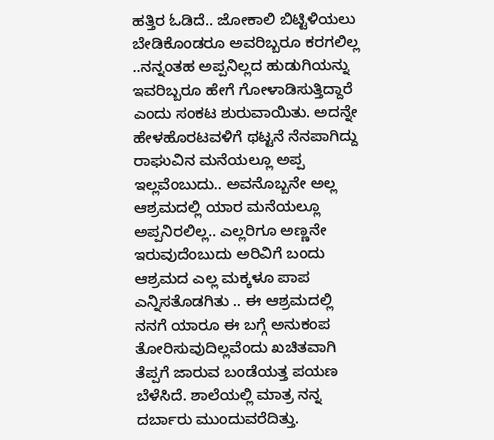ಹತ್ತಿರ ಓಡಿದೆ.. ಜೋಕಾಲಿ ಬಿಟ್ಟಿಳಿಯಲು ಬೇಡಿಕೊಂಡರೂ ಅವರಿಬ್ಬರೂ ಕರಗಲಿಲ್ಲ ..ನನ್ನಂತಹ ಅಪ್ಪನಿಲ್ಲದ ಹುಡುಗಿಯನ್ನು ಇವರಿಬ್ಬರೂ ಹೇಗೆ ಗೋಳಾಡಿಸುತ್ತಿದ್ದಾರೆ ಎಂದು ಸಂಕಟ ಶುರುವಾಯಿತು. ಅದನ್ನೇ ಹೇಳಹೊರಟವಳಿಗೆ ಥಟ್ಟನೆ ನೆನಪಾಗಿದ್ದು ರಾಘುವಿನ ಮನೆಯಲ್ಲೂ ಅಪ್ಪ ಇಲ್ಲವೆಂಬುದು.. ಅವನೊಬ್ಬನೇ ಅಲ್ಲ ಆಶ್ರಮದಲ್ಲಿ ಯಾರ ಮನೆಯಲ್ಲೂ ಅಪ್ಪನಿರಲಿಲ್ಲ.. ಎಲ್ಲರಿಗೂ ಅಣ್ಣನೇ ಇರುವುದೆಂಬುದು ಅರಿವಿಗೆ ಬಂದು ಆಶ್ರಮದ ಎಲ್ಲ ಮಕ್ಕಳೂ ಪಾಪ ಎನ್ನಿಸತೊಡಗಿತು .. ಈ ಆಶ್ರಮದಲ್ಲಿ ನನಗೆ ಯಾರೂ ಈ ಬಗ್ಗೆ ಅನುಕಂಪ ತೋರಿಸುವುದಿಲ್ಲವೆಂದು ಖಚಿತವಾಗಿ ತೆಪ್ಪಗೆ ಜಾರುವ ಬಂಡೆಯತ್ತ ಪಯಣ ಬೆಳೆಸಿದೆ. ಶಾಲೆಯಲ್ಲಿ ಮಾತ್ರ ನನ್ನ ದರ್ಬಾರು ಮುಂದುವರೆದಿತ್ತು.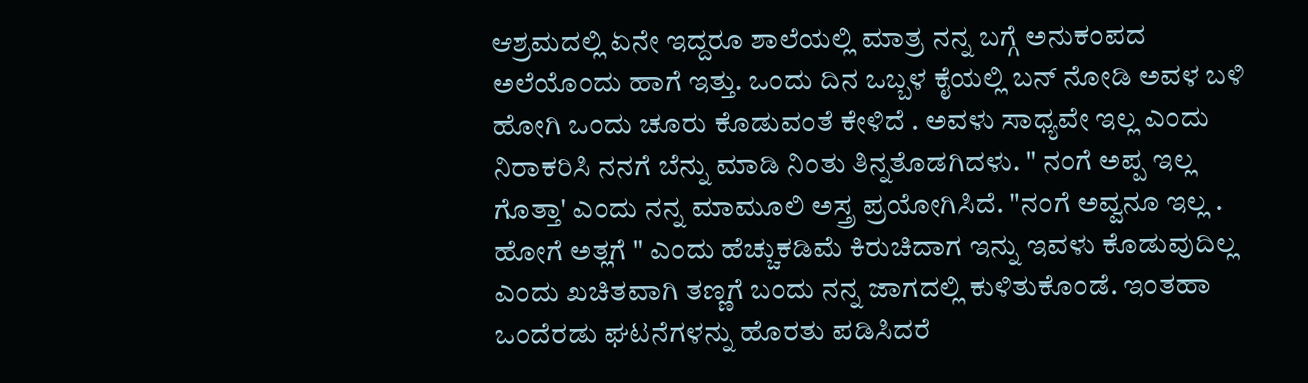ಆಶ್ರಮದಲ್ಲಿ ಏನೇ ಇದ್ದರೂ ಶಾಲೆಯಲ್ಲಿ ಮಾತ್ರ ನನ್ನ ಬಗ್ಗೆ ಅನುಕಂಪದ ಅಲೆಯೊಂದು ಹಾಗೆ ಇತ್ತು. ಒಂದು ದಿನ ಒಬ್ಬಳ ಕೈಯಲ್ಲಿ ಬನ್ ನೋಡಿ ಅವಳ ಬಳಿ ಹೋಗಿ ಒಂದು ಚೂರು ಕೊಡುವಂತೆ ಕೇಳಿದೆ . ಅವಳು ಸಾಧ್ಯವೇ ಇಲ್ಲ ಎಂದು ನಿರಾಕರಿಸಿ ನನಗೆ ಬೆನ್ನು ಮಾಡಿ ನಿಂತು ತಿನ್ನತೊಡಗಿದಳು. " ನಂಗೆ ಅಪ್ಪ ಇಲ್ಲ ಗೊತ್ತಾ' ಎಂದು ನನ್ನ ಮಾಮೂಲಿ ಅಸ್ತ್ರ ಪ್ರಯೋಗಿಸಿದೆ. "ನಂಗೆ ಅವ್ವನೂ ಇಲ್ಲ . ಹೋಗೆ ಅತ್ಲಗೆ " ಎಂದು ಹೆಚ್ಚುಕಡಿಮೆ ಕಿರುಚಿದಾಗ ಇನ್ನು ಇವಳು ಕೊಡುವುದಿಲ್ಲ ಎಂದು ಖಚಿತವಾಗಿ ತಣ್ಣಗೆ ಬಂದು ನನ್ನ ಜಾಗದಲ್ಲಿ ಕುಳಿತುಕೊಂಡೆ. ಇಂತಹಾ ಒಂದೆರಡು ಘಟನೆಗಳನ್ನು ಹೊರತು ಪಡಿಸಿದರೆ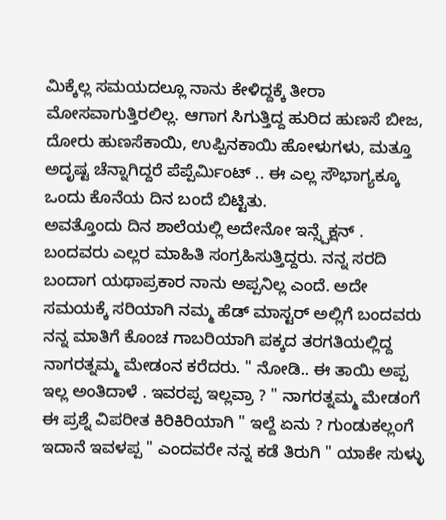ಮಿಕ್ಕೆಲ್ಲ ಸಮಯದಲ್ಲೂ ನಾನು ಕೇಳಿದ್ದಕ್ಕೆ ತೀರಾ ಮೋಸವಾಗುತ್ತಿರಲಿಲ್ಲ. ಆಗಾಗ ಸಿಗುತ್ತಿದ್ದ ಹುರಿದ ಹುಣಸೆ ಬೀಜ, ದೋರು ಹುಣಸೆಕಾಯಿ, ಉಪ್ಪಿನಕಾಯಿ ಹೋಳುಗಳು, ಮತ್ತೂ ಅದೃಷ್ಟ ಚೆನ್ನಾಗಿದ್ದರೆ ಪೆಪ್ಪೆರ್ಮಿಂಟ್ .. ಈ ಎಲ್ಲ ಸೌಭಾಗ್ಯಕ್ಕೂ ಒಂದು ಕೊನೆಯ ದಿನ ಬಂದೆ ಬಿಟ್ಟಿತು.
ಅವತ್ತೊಂದು ದಿನ ಶಾಲೆಯಲ್ಲಿ ಅದೇನೋ ಇನ್ಸ್ಪೆಕ್ಷನ್ . ಬಂದವರು ಎಲ್ಲರ ಮಾಹಿತಿ ಸಂಗ್ರಹಿಸುತ್ತಿದ್ದರು. ನನ್ನ ಸರದಿ ಬಂದಾಗ ಯಥಾಪ್ರಕಾರ ನಾನು ಅಪ್ಪನಿಲ್ಲ ಎಂದೆ. ಅದೇ ಸಮಯಕ್ಕೆ ಸರಿಯಾಗಿ ನಮ್ಮ ಹೆಡ್ ಮಾಸ್ಟರ್ ಅಲ್ಲಿಗೆ ಬಂದವರು ನನ್ನ ಮಾತಿಗೆ ಕೊಂಚ ಗಾಬರಿಯಾಗಿ ಪಕ್ಕದ ತರಗತಿಯಲ್ಲಿದ್ದ ನಾಗರತ್ನಮ್ಮ ಮೇಡಂನ ಕರೆದರು. " ನೋಡಿ.. ಈ ತಾಯಿ ಅಪ್ಪ ಇಲ್ಲ ಅಂತಿದಾಳೆ . ಇವರಪ್ಪ ಇಲ್ಲವ್ರಾ ? " ನಾಗರತ್ನಮ್ಮ ಮೇಡಂಗೆ ಈ ಪ್ರಶ್ನೆ ವಿಪರೀತ ಕಿರಿಕಿರಿಯಾಗಿ " ಇಲ್ದೆ ಏನು ? ಗುಂಡುಕಲ್ಲಂಗೆ ಇದಾನೆ ಇವಳಪ್ಪ " ಎಂದವರೇ ನನ್ನ ಕಡೆ ತಿರುಗಿ " ಯಾಕೇ ಸುಳ್ಳು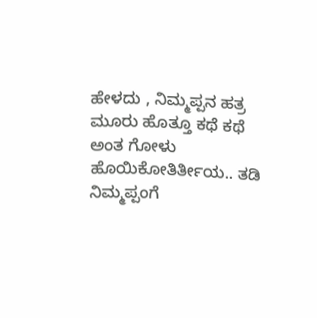ಹೇಳದು , ನಿಮ್ಮಪ್ಪನ ಹತ್ರ ಮೂರು ಹೊತ್ತೂ ಕಥೆ ಕಥೆ ಅಂತ ಗೋಳು ಹೊಯಿಕೋತಿರ್ತೀಯ.. ತಡಿ ನಿಮ್ಮಪ್ಪಂಗೆ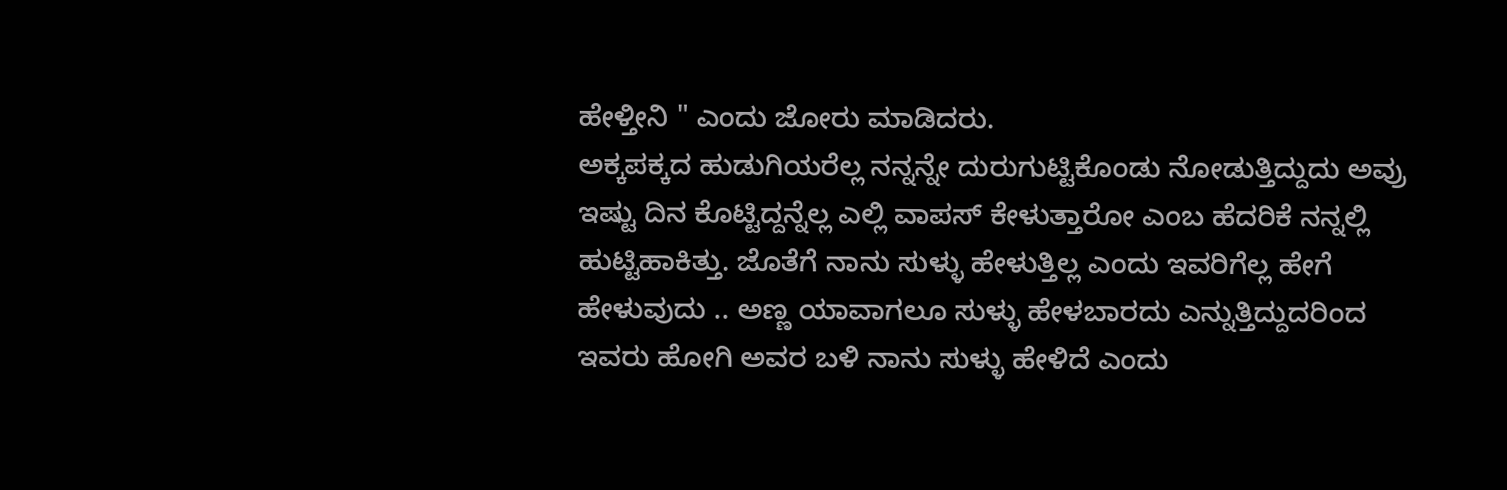ಹೇಳ್ತೀನಿ " ಎಂದು ಜೋರು ಮಾಡಿದರು.
ಅಕ್ಕಪಕ್ಕದ ಹುಡುಗಿಯರೆಲ್ಲ ನನ್ನನ್ನೇ ದುರುಗುಟ್ಟಿಕೊಂಡು ನೋಡುತ್ತಿದ್ದುದು ಅವ್ರು ಇಷ್ಟು ದಿನ ಕೊಟ್ಟಿದ್ದನ್ನೆಲ್ಲ ಎಲ್ಲಿ ವಾಪಸ್ ಕೇಳುತ್ತಾರೋ ಎಂಬ ಹೆದರಿಕೆ ನನ್ನಲ್ಲಿ ಹುಟ್ಟಿಹಾಕಿತ್ತು. ಜೊತೆಗೆ ನಾನು ಸುಳ್ಳು ಹೇಳುತ್ತಿಲ್ಲ ಎಂದು ಇವರಿಗೆಲ್ಲ ಹೇಗೆ ಹೇಳುವುದು .. ಅಣ್ಣ ಯಾವಾಗಲೂ ಸುಳ್ಳು ಹೇಳಬಾರದು ಎನ್ನುತ್ತಿದ್ದುದರಿಂದ ಇವರು ಹೋಗಿ ಅವರ ಬಳಿ ನಾನು ಸುಳ್ಳು ಹೇಳಿದೆ ಎಂದು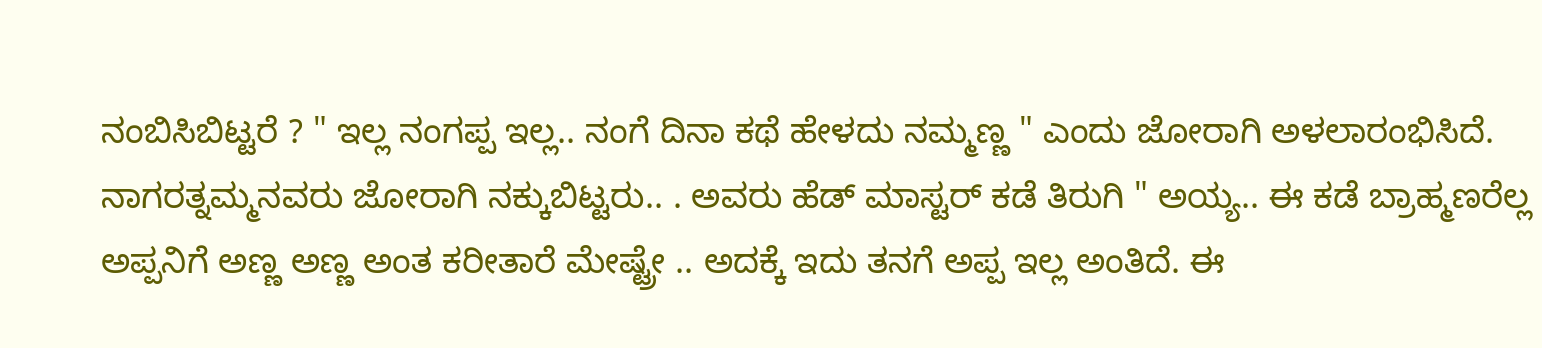ನಂಬಿಸಿಬಿಟ್ಟರೆ ? " ಇಲ್ಲ ನಂಗಪ್ಪ ಇಲ್ಲ.. ನಂಗೆ ದಿನಾ ಕಥೆ ಹೇಳದು ನಮ್ಮಣ್ಣ " ಎಂದು ಜೋರಾಗಿ ಅಳಲಾರಂಭಿಸಿದೆ.
ನಾಗರತ್ನಮ್ಮನವರು ಜೋರಾಗಿ ನಕ್ಕುಬಿಟ್ಟರು.. . ಅವರು ಹೆಡ್ ಮಾಸ್ಟರ್ ಕಡೆ ತಿರುಗಿ " ಅಯ್ಯ.. ಈ ಕಡೆ ಬ್ರಾಹ್ಮಣರೆಲ್ಲ ಅಪ್ಪನಿಗೆ ಅಣ್ಣ ಅಣ್ಣ ಅಂತ ಕರೀತಾರೆ ಮೇಷ್ಟ್ರೇ .. ಅದಕ್ಕೆ ಇದು ತನಗೆ ಅಪ್ಪ ಇಲ್ಲ ಅಂತಿದೆ. ಈ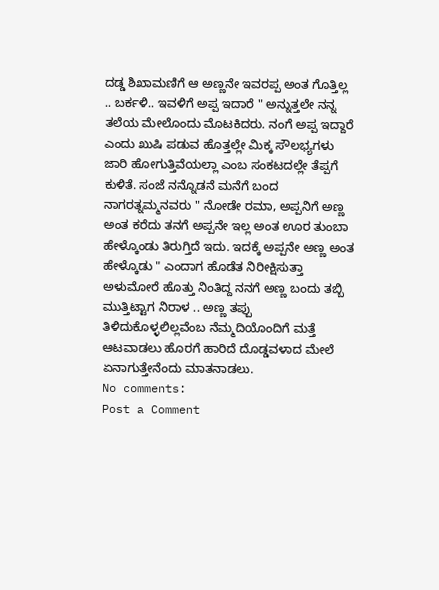ದಡ್ಡ ಶಿಖಾಮಣಿಗೆ ಆ ಅಣ್ಣನೇ ಇವರಪ್ಪ ಅಂತ ಗೊತ್ತಿಲ್ಲ .. ಬರ್ಕಳಿ.. ಇವಳಿಗೆ ಅಪ್ಪ ಇದಾರೆ " ಅನ್ನುತ್ತಲೇ ನನ್ನ ತಲೆಯ ಮೇಲೊಂದು ಮೊಟಕಿದರು. ನಂಗೆ ಅಪ್ಪ ಇದ್ದಾರೆ ಎಂದು ಖುಷಿ ಪಡುವ ಹೊತ್ತಲ್ಲೇ ಮಿಕ್ಕ ಸೌಲಭ್ಯಗಳು ಜಾರಿ ಹೋಗುತ್ತಿವೆಯಲ್ಲಾ ಎಂಬ ಸಂಕಟದಲ್ಲೇ ತೆಪ್ಪಗೆ ಕುಳಿತೆ. ಸಂಜೆ ನನ್ನೊಡನೆ ಮನೆಗೆ ಬಂದ ನಾಗರತ್ನಮ್ಮನವರು " ನೋಡೇ ರಮಾ, ಅಪ್ಪನಿಗೆ ಅಣ್ಣ ಅಂತ ಕರೆದು ತನಗೆ ಅಪ್ಪನೇ ಇಲ್ಲ ಅಂತ ಊರ ತುಂಬಾ ಹೇಳ್ಕೊಂಡು ತಿರುಗ್ತಿದೆ ಇದು. ಇದಕ್ಕೆ ಅಪ್ಪನೇ ಅಣ್ಣ ಅಂತ ಹೇಳ್ಕೊಡು " ಎಂದಾಗ ಹೊಡೆತ ನಿರೀಕ್ಷಿಸುತ್ತಾ ಅಳುಮೋರೆ ಹೊತ್ತು ನಿಂತಿದ್ದ ನನಗೆ ಅಣ್ಣ ಬಂದು ತಬ್ಬಿ ಮುತ್ತಿಟ್ಟಾಗ ನಿರಾಳ .. ಅಣ್ಣ ತಪ್ಪು ತಿಳಿದುಕೊಳ್ಳಲಿಲ್ಲವೆಂಬ ನೆಮ್ಮದಿಯೊಂದಿಗೆ ಮತ್ತೆ ಆಟವಾಡಲು ಹೊರಗೆ ಹಾರಿದೆ ದೊಡ್ಡವಳಾದ ಮೇಲೆ ಏನಾಗುತ್ತೇನೆಂದು ಮಾತನಾಡಲು.
No comments:
Post a Comment